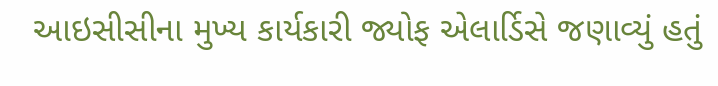આઇસીસીના મુખ્ય કાર્યકારી જ્યોફ એલાર્ડિસે જણાવ્યું હતું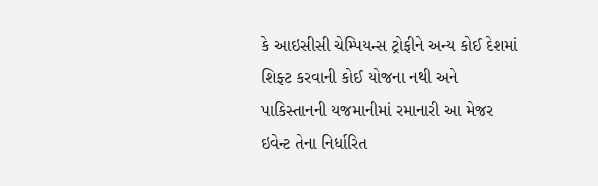કે આઇસીસી ચેમ્પિયન્સ ટ્રોફીને અન્ય કોઈ દેશમાં શિફ્ટ કરવાની કોઈ યોજના નથી અને પાકિસ્તાનની યજમાનીમાં રમાનારી આ મેજર ઇવેન્ટ તેના નિર્ધારિત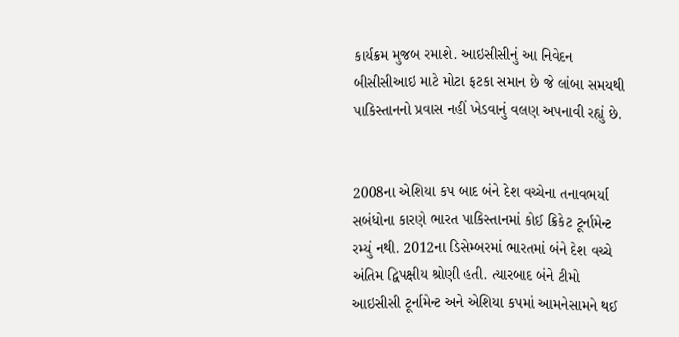કાર્યક્રમ મુજબ રમાશે. આઇસીસીનું આ નિવેદન બીસીસીઆઇ માટે મોટા ફટકા સમાન છે જે લાંબા સમયથી પાકિસ્તાનનો પ્રવાસ નહીં ખેડવાનું વલણ અપનાવી રહ્યું છે.


2008ના એશિયા કપ બાદ બંને દેશ વચ્ચેના તનાવભર્યા સબંધોના કારણે ભારત પાકિસ્તાનમાં કોઈ ક્રિકેટ ટૂર્નામેન્ટ રમ્યું નથી. 2012ના ડિસેમ્બરમાં ભારતમાં બંને દેશ વચ્ચે અંતિમ દ્વિપક્ષીય શ્રોણી હતી. ત્યારબાદ બંને ટીમો આઇસીસી ટૂર્નામેન્ટ અને એશિયા કપમાં આમનેસામને થઈ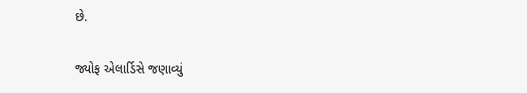છે.

જ્યોફ એલાર્ડિસે જણાવ્યું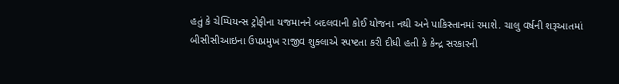હતું કે ચેમ્પિયન્સ ટ્રોફીના યજમાનને બદલવાની કોઈ યોજના નથી અને પાકિસ્તાનમાં રમાશે. ચાલુ વર્ષની શરૂઆતમાં બીસીસીઆઇના ઉપપ્રમુખ રાજીવ શુક્લાએ સ્પષ્ટતા કરી દીધી હતી કે કેન્દ્ર સરકારની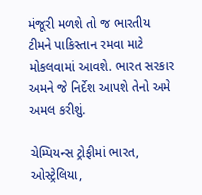મંજૂરી મળશે તો જ ભારતીય ટીમને પાકિસ્તાન રમવા માટે મોકલવામાં આવશે. ભારત સરકાર અમને જે નિર્દેશ આપશે તેનો અમે અમલ કરીશું.

ચેમ્પિયન્સ ટ્રોફીમાં ભારત, ઓસ્ટ્રેલિયા,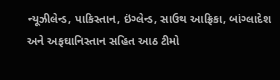ન્યૂઝીલેન્ડ, પાકિસ્તાન, ઇંગ્લેન્ડ, સાઉથ આફ્રિકા, બાંગ્લાદેશ અને અફઘાનિસ્તાન સહિત આઠ ટીમો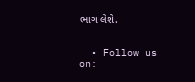ભાગ લેશે.


  • Follow us on: